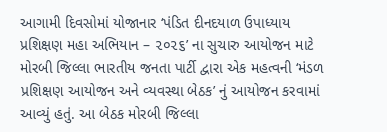આગામી દિવસોમાં યોજાનાર ‘પંડિત દીનદયાળ ઉપાધ્યાય પ્રશિક્ષણ મહા અભિયાન – ૨૦૨૬’ ના સુચારુ આયોજન માટે મોરબી જિલ્લા ભારતીય જનતા પાર્ટી દ્વારા એક મહત્વની ‘મંડળ પ્રશિક્ષણ આયોજન અને વ્યવસ્થા બેઠક’ નું આયોજન કરવામાં આવ્યું હતું. આ બેઠક મોરબી જિલ્લા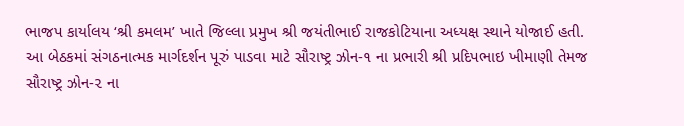ભાજપ કાર્યાલય ‘શ્રી કમલમ’ ખાતે જિલ્લા પ્રમુખ શ્રી જયંતીભાઈ રાજકોટિયાના અધ્યક્ષ સ્થાને યોજાઈ હતી.
આ બેઠકમાં સંગઠનાત્મક માર્ગદર્શન પૂરું પાડવા માટે સૌરાષ્ટ્ર ઝોન-૧ ના પ્રભારી શ્રી પ્રદિપભાઇ ખીમાણી તેમજ સૌરાષ્ટ્ર ઝોન-૨ ના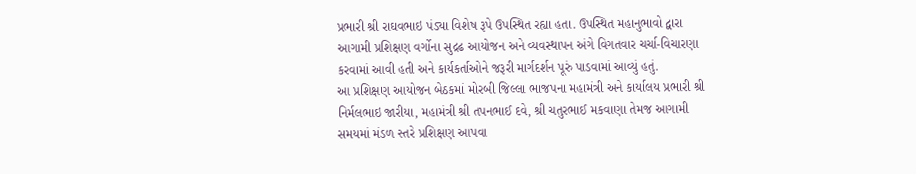પ્રભારી શ્રી રાઘવભાઇ પંડ્યા વિશેષ રૂપે ઉપસ્થિત રહ્યા હતા. ઉપસ્થિત મહાનુભાવો દ્વારા આગામી પ્રશિક્ષણ વર્ગોના સુદ્રઢ આયોજન અને વ્યવસ્થાપન અંગે વિગતવાર ચર્ચા-વિચારણા કરવામાં આવી હતી અને કાર્યકર્તાઓને જરૂરી માર્ગદર્શન પૂરું પાડવામાં આવ્યું હતું.
આ પ્રશિક્ષણ આયોજન બેઠકમાં મોરબી જિલ્લા ભાજપના મહામંત્રી અને કાર્યાલય પ્રભારી શ્રી નિર્મલભાઇ જારીયા, મહામંત્રી શ્રી તપનભાઈ દવે, શ્રી ચતુરભાઈ મકવાણા તેમજ આગામી સમયમાં મંડળ સ્તરે પ્રશિક્ષણ આપવા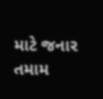માટે જનાર તમામ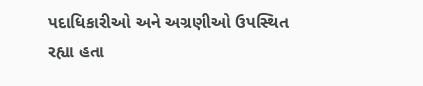પદાધિકારીઓ અને અગ્રણીઓ ઉપસ્થિત રહ્યા હતા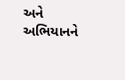અને અભિયાનને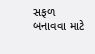સફળ બનાવવા માટે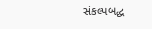સંકલ્પબદ્ધ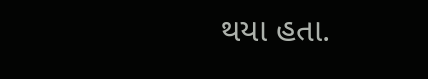થયા હતા.